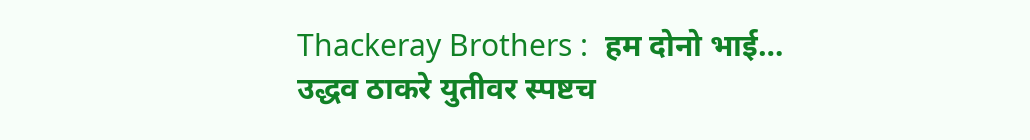Thackeray Brothers :  हम दोनो भाई… उद्धव ठाकरे युतीवर स्पष्टच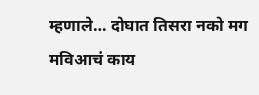म्हणाले… दोघात तिसरा नको मग मविआचं काय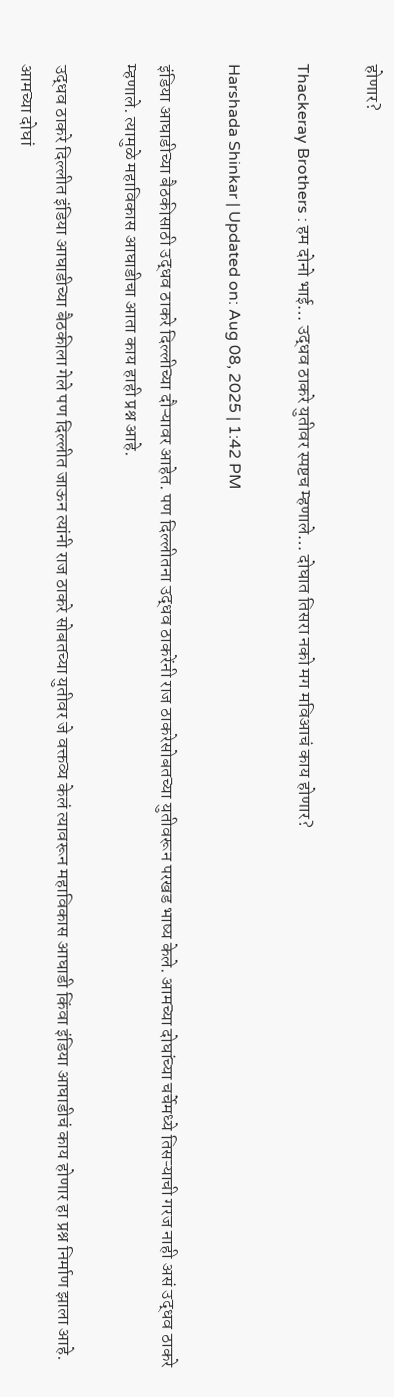होणार?

Thackeray Brothers : हम दोनो भाई… उद्धव ठाकरे युतीवर स्पष्टच म्हणाले… दोघात तिसरा नको मग मविआचं काय होणार?

Harshada Shinkar | Updated on: Aug 08, 2025 | 1:42 PM

इंडिया आघाडीच्या बैठकीसाठी उद्धव ठाकरे दिल्लीच्या दौऱ्यावर आहेत. पण दिल्लीतना उद्धव ठाकरेंनी राज ठाकरेसोबतच्या युतीवरून परखड भाष्य केले. आमच्या दोघांच्या चर्चेमध्ये तिसऱ्याची गरज नाही असं उद्धव ठाकरे म्हणाले. त्यामुळे महाविकास आघाडीचा आता काय हाही प्रश्न आहे.

उद्धव ठाकरे दिल्लीत इंडिया आघाडीच्या बैठकीला गेले पण दिल्लीत जाऊन त्यांनी राज ठाकरे सोबतच्या युतीवर जे वक्तव्य केलं त्यावरून महाविकास आघाडी किंवा इंडिया आघाडीचं काय होणार हा प्रश्न निर्माण झाला आहे. आमच्या दोघां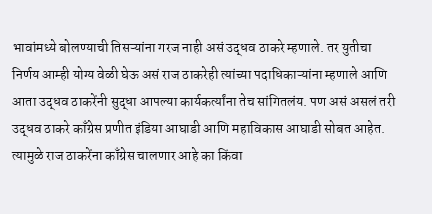भावांमध्ये बोलण्याची तिसऱ्यांना गरज नाही असं उद्धव ठाकरे म्हणाले. तर युतीचा निर्णय आम्ही योग्य वेळी घेऊ असं राज ठाकरेही त्यांच्या पदाधिकाऱ्यांना म्हणाले आणि आता उद्धव ठाकरेंनी सुद्धा आपल्या कार्यकर्त्यांना तेच सांगितलंय. पण असं असलं तरी उद्धव ठाकरे काँग्रेस प्रणीत इंडिया आघाडी आणि महाविकास आघाडी सोबत आहेत. त्यामुळे राज ठाकरेंना काँग्रेस चालणार आहे का किंवा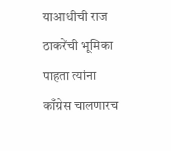याआधीची राज ठाकरेंची भूमिका पाहता त्यांना काँग्रेस चालणारच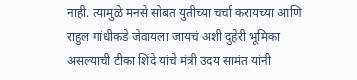नाही. त्यामुळे मनसे सोबत युतीच्या चर्चा करायच्या आणि राहुल गांधीकडे जेवायला जायचं अशी दुहेरी भूमिका असल्याची टीका शिंदे यांचे मंत्री उदय सामंत यांनी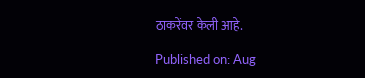ठाकरेंवर केली आहे.

Published on: Aug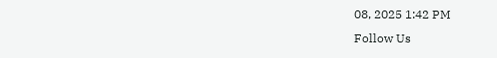08, 2025 1:42 PM
Follow Us